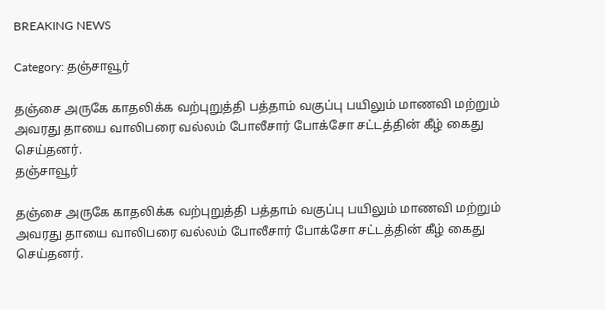BREAKING NEWS

Category: தஞ்சாவூர்

தஞ்சை அருகே காதலிக்க வற்புறுத்தி பத்தாம் வகுப்பு பயிலும் மாணவி மற்றும் அவரது தாயை வாலிபரை வல்லம் போலீசார் போக்சோ சட்டத்தின் கீழ் கைது செய்தனர்.
தஞ்சாவூர்

தஞ்சை அருகே காதலிக்க வற்புறுத்தி பத்தாம் வகுப்பு பயிலும் மாணவி மற்றும் அவரது தாயை வாலிபரை வல்லம் போலீசார் போக்சோ சட்டத்தின் கீழ் கைது செய்தனர்.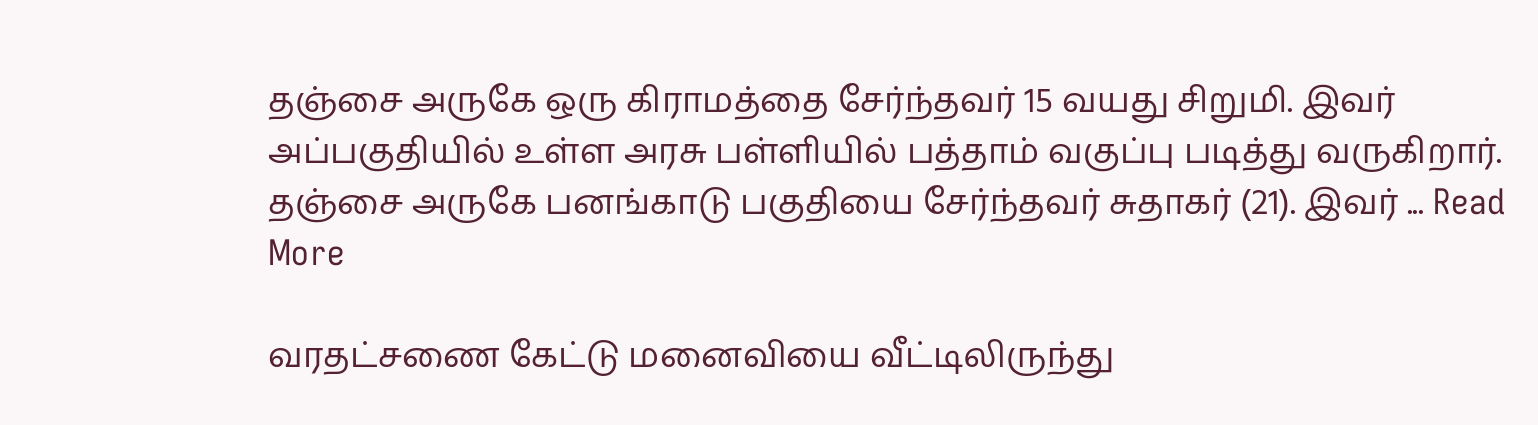தஞ்சை அருகே ஒரு கிராமத்தை சேர்ந்தவர் 15 வயது சிறுமி. இவர் அப்பகுதியில் உள்ள அரசு பள்ளியில் பத்தாம் வகுப்பு படித்து வருகிறார். தஞ்சை அருகே பனங்காடு பகுதியை சேர்ந்தவர் சுதாகர் (21). இவர் ... Read More

வரதட்சணை கேட்டு மனைவியை வீட்டிலிருந்து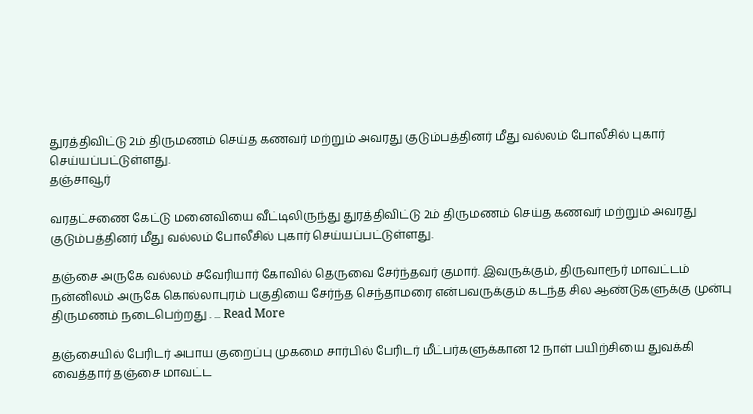துரத்திவிட்டு 2ம் திருமணம் செய்த கணவர் மற்றும் அவரது குடும்பத்தினர் மீது வல்லம் போலீசில் புகார் செய்யப்பட்டுள்ளது.
தஞ்சாவூர்

வரதட்சணை கேட்டு மனைவியை வீட்டிலிருந்து துரத்திவிட்டு 2ம் திருமணம் செய்த கணவர் மற்றும் அவரது குடும்பத்தினர் மீது வல்லம் போலீசில் புகார் செய்யப்பட்டுள்ளது.

தஞ்சை அருகே வல்லம் சவேரியார் கோவில் தெருவை சேர்ந்தவர் குமார். இவருக்கும், திருவாரூர் மாவட்டம் நன்னிலம் அருகே கொல்லாபுரம் பகுதியை சேர்ந்த செந்தாமரை என்பவருக்கும் கடந்த சில ஆண்டுகளுக்கு முன்பு திருமணம் நடைபெற்றது . ... Read More

தஞ்சையில் பேரிடர் அபாய குறைப்பு முகமை சார்பில் பேரிடர் மீட்பர்களுக்கான 12 நாள் பயிற்சியை துவக்கி வைத்தார் தஞ்சை மாவட்ட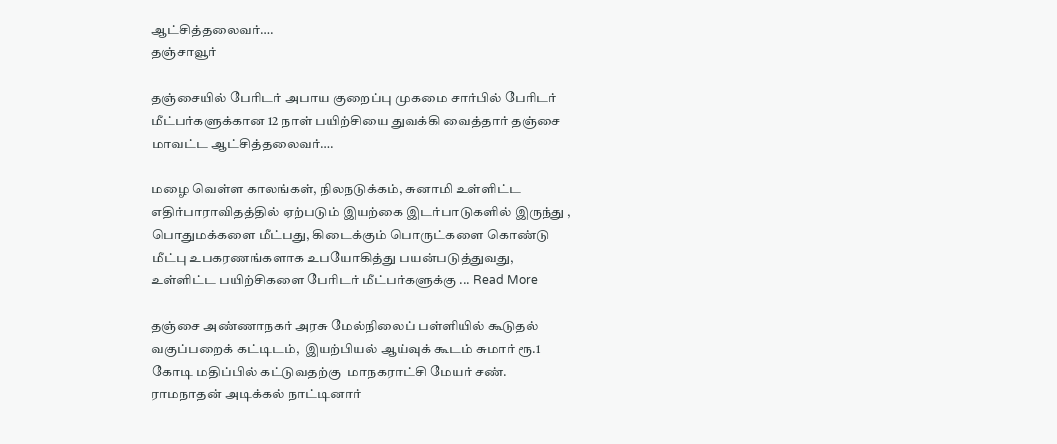ஆட்சித்தலைவர்….
தஞ்சாவூர்

தஞ்சையில் பேரிடர் அபாய குறைப்பு முகமை சார்பில் பேரிடர் மீட்பர்களுக்கான 12 நாள் பயிற்சியை துவக்கி வைத்தார் தஞ்சை மாவட்ட ஆட்சித்தலைவர்….

மழை வெள்ள காலங்கள், நிலநடுக்கம், சுனாமி உள்ளிட்ட எதிர்பாராவிதத்தில் ஏற்படும் இயற்கை இடர்பாடுகளில் இருந்து , பொதுமக்களை மீட்பது, கிடைக்கும் பொருட்களை கொண்டு மீட்பு உபகரணங்களாக உபயோகித்து பயன்படுத்துவது, உள்ளிட்ட பயிற்சிகளை பேரிடர் மீட்பர்களுக்கு ... Read More

தஞ்சை அண்ணாநகர் அரசு மேல்நிலைப் பள்ளியில் கூடுதல் வகுப்பறைக் கட்டிடம்,  இயற்பியல் ஆய்வுக் கூடம் சுமார் ரூ.1 கோடி மதிப்பில் கட்டுவதற்கு  மாநகராட்சி மேயர் சண். ராமநாதன் அடிக்கல் நாட்டினார்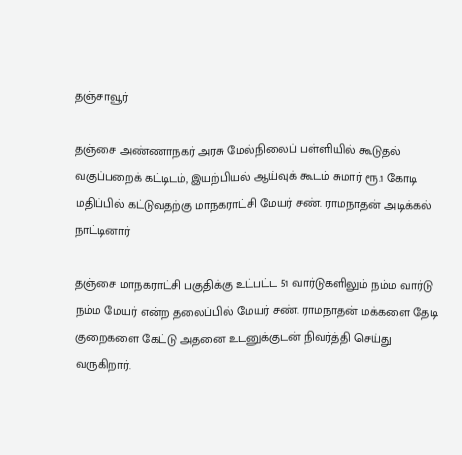தஞ்சாவூர்

தஞ்சை அண்ணாநகர் அரசு மேல்நிலைப் பள்ளியில் கூடுதல் வகுப்பறைக் கட்டிடம், இயற்பியல் ஆய்வுக் கூடம் சுமார் ரூ.1 கோடி மதிப்பில் கட்டுவதற்கு மாநகராட்சி மேயர் சண். ராமநாதன் அடிக்கல் நாட்டினார்

தஞ்சை மாநகராட்சி பகுதிக்கு உட்பட்ட 51 வார்டுகளிலும் நம்ம வார்டு நம்ம மேயர் என்ற தலைப்பில் மேயர் சண். ராமநாதன் மக்களை தேடி குறைகளை கேட்டு அதனை உடனுக்குடன் நிவர்த்தி செய்து வருகிறார்.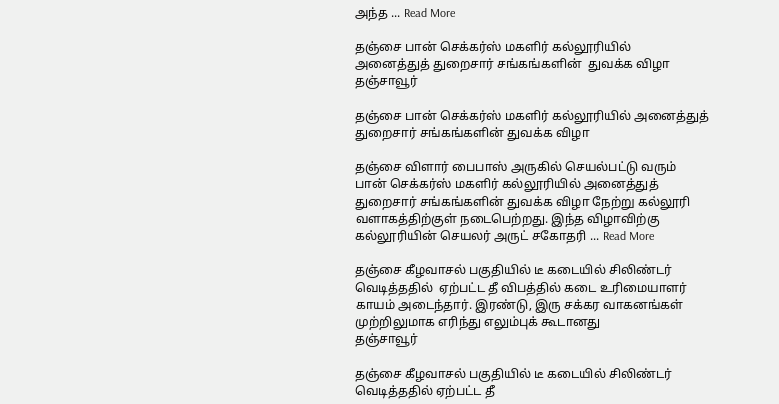அந்த ... Read More

தஞ்சை பான் செக்கர்ஸ் மகளிர் கல்லூரியில்  அனைத்துத் துறைசார் சங்கங்களின்  துவக்க விழா
தஞ்சாவூர்

தஞ்சை பான் செக்கர்ஸ் மகளிர் கல்லூரியில் அனைத்துத் துறைசார் சங்கங்களின் துவக்க விழா

தஞ்சை விளார் பைபாஸ் அருகில் செயல்பட்டு வரும் பான் செக்கர்ஸ் மகளிர் கல்லூரியில் அனைத்துத் துறைசார் சங்கங்களின் துவக்க விழா நேற்று கல்லூரி வளாகத்திற்குள் நடைபெற்றது. இந்த விழாவிற்கு கல்லூரியின் செயலர் அருட் சகோதரி ... Read More

தஞ்சை கீழவாசல் பகுதியில் டீ கடையில் சிலிண்டர் வெடித்ததில்  ஏற்பட்ட தீ விபத்தில் கடை உரிமையாளர் காயம் அடைந்தார். இரண்டு, இரு சக்கர வாகனங்கள் முற்றிலுமாக எரிந்து எலும்புக் கூடானது
தஞ்சாவூர்

தஞ்சை கீழவாசல் பகுதியில் டீ கடையில் சிலிண்டர் வெடித்ததில் ஏற்பட்ட தீ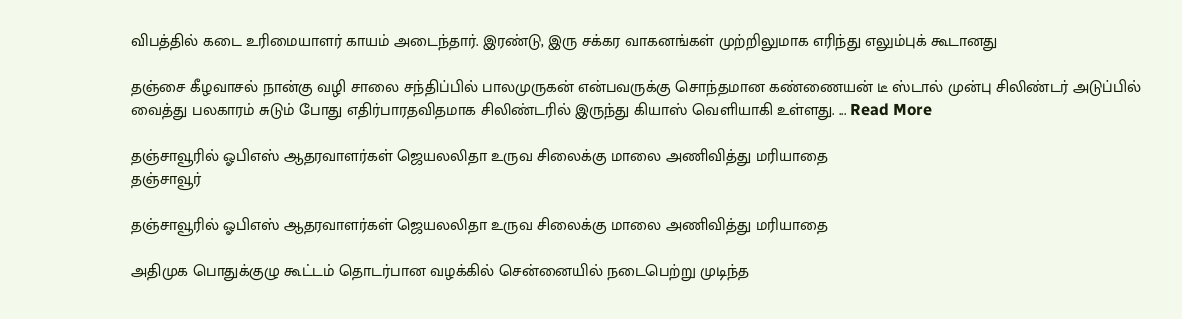விபத்தில் கடை உரிமையாளர் காயம் அடைந்தார். இரண்டு, இரு சக்கர வாகனங்கள் முற்றிலுமாக எரிந்து எலும்புக் கூடானது

தஞ்சை கீழவாசல் நான்கு வழி சாலை சந்திப்பில் பாலமுருகன் என்பவருக்கு சொந்தமான கண்ணையன் டீ ஸ்டால் முன்பு சிலிண்டர் அடுப்பில் வைத்து பலகாரம் சுடும் போது எதிர்பாரதவிதமாக சிலிண்டரில் இருந்து கியாஸ் வெளியாகி உள்ளது. ... Read More

தஞ்சாவூரில் ஓபிஎஸ் ஆதரவாளர்கள் ஜெயலலிதா உருவ சிலைக்கு மாலை அணிவித்து மரியாதை
தஞ்சாவூர்

தஞ்சாவூரில் ஓபிஎஸ் ஆதரவாளர்கள் ஜெயலலிதா உருவ சிலைக்கு மாலை அணிவித்து மரியாதை

அதிமுக பொதுக்குழு கூட்டம் தொடர்பான வழக்கில் சென்னையில் நடைபெற்று முடிந்த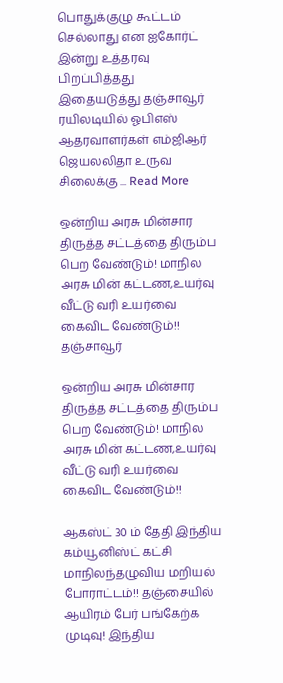பொதுக்குழு கூட்டம் செல்லாது என ஐகோர்ட் இன்று உத்தரவு பிறப்பித்தது இதையடுத்து தஞ்சாவூர் ரயிலடியில் ஓபிஎஸ் ஆதரவாளர்கள் எம்ஜிஆர் ஜெயலலிதா உருவ சிலைக்கு ... Read More

ஒன்றிய அரசு மின்சார திருத்த சட்டத்தை திரும்ப பெற வேண்டும்! மாநில அரசு மின் கட்டண,உயர்வு வீட்டு வரி உயர்வை கைவிட வேண்டும்!!
தஞ்சாவூர்

ஒன்றிய அரசு மின்சார திருத்த சட்டத்தை திரும்ப பெற வேண்டும்! மாநில அரசு மின் கட்டண,உயர்வு வீட்டு வரி உயர்வை கைவிட வேண்டும்!!

ஆகஸ்ட் 30 ம் தேதி இந்திய கம்யூனிஸ்ட் கட்சி மாநிலந்தழுவிய மறியல் போராட்டம்!! தஞ்சையில் ஆயிரம் பேர் பங்கேற்க முடிவு! இந்திய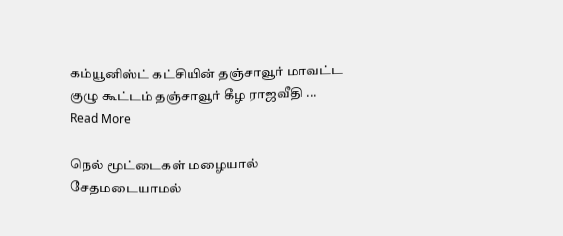கம்யூனிஸ்ட் கட்சியின் தஞ்சாவூர் மாவட்ட குழு கூட்டம் தஞ்சாவூர் கீழ ராஜவீதி ... Read More

நெல் மூட்டைகள் மழையால் சேதமடையாமல்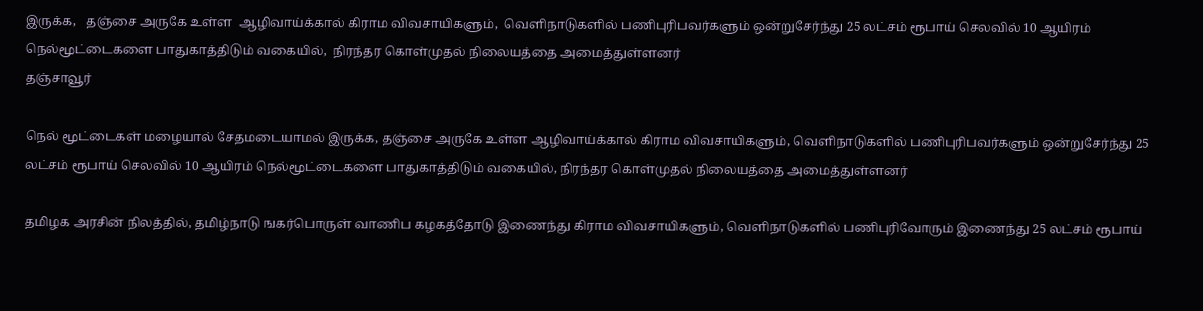இருக்க,   தஞ்சை அருகே உள்ள  ஆழிவாய்க்கால் கிராம விவசாயிகளும்,  வெளிநாடுகளில் பணிபுரிபவர்களும் ஒன்றுசேர்ந்து 25 லட்சம் ரூபாய் செலவில் 10 ஆயிரம் நெல்மூட்டைகளை பாதுகாத்திடும் வகையில்,  நிரந்தர கொள்முதல் நிலையத்தை அமைத்துள்ளனர்
தஞ்சாவூர்

நெல் மூட்டைகள் மழையால் சேதமடையாமல் இருக்க, தஞ்சை அருகே உள்ள ஆழிவாய்க்கால் கிராம விவசாயிகளும், வெளிநாடுகளில் பணிபுரிபவர்களும் ஒன்றுசேர்ந்து 25 லட்சம் ரூபாய் செலவில் 10 ஆயிரம் நெல்மூட்டைகளை பாதுகாத்திடும் வகையில், நிரந்தர கொள்முதல் நிலையத்தை அமைத்துள்ளனர்

தமிழக அரசின் நிலத்தில், தமிழ்நாடு ஙகர்பொருள் வாணிப கழகத்தோடு இணைந்து கிராம விவசாயிகளும், வெளிநாடுகளில் பணிபுரிவோரும் இணைந்து 25 லட்சம் ரூபாய்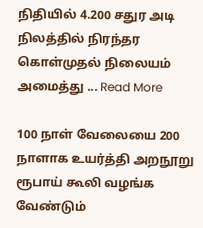நிதியில் 4.200 சதுர அடி நிலத்தில் நிரந்தர கொள்முதல் நிலையம் அமைத்து ... Read More

100 நாள் வேலையை 200 நாளாக உயர்த்தி அறநூறு ரூபாய் கூலி வழங்க வேண்டும்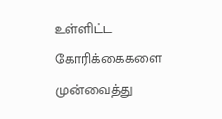உள்ளிட்ட கோரிக்கைகளை முன்வைத்து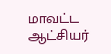மாவட்ட ஆட்சியர்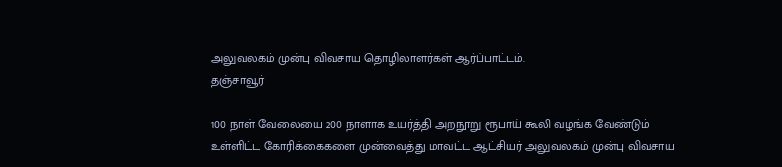அலுவலகம் முன்பு விவசாய தொழிலாளர்கள் ஆர்ப்பாட்டம்.
தஞ்சாவூர்

100 நாள் வேலையை 200 நாளாக உயர்த்தி அறநூறு ரூபாய் கூலி வழங்க வேண்டும் உள்ளிட்ட கோரிக்கைகளை முன்வைத்து மாவட்ட ஆட்சியர் அலுவலகம் முன்பு விவசாய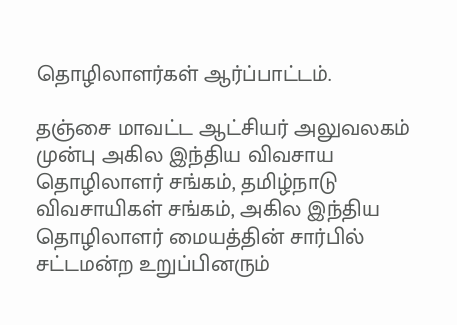தொழிலாளர்கள் ஆர்ப்பாட்டம்.

தஞ்சை மாவட்ட ஆட்சியர் அலுவலகம் முன்பு அகில இந்திய விவசாய தொழிலாளர் சங்கம், தமிழ்நாடு விவசாயிகள் சங்கம், அகில இந்திய தொழிலாளர் மையத்தின் சார்பில் சட்டமன்ற உறுப்பினரும்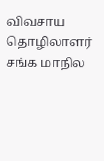விவசாய தொழிலாளர் சங்க மாநில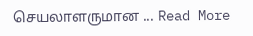செயலாளருமான ... Read More